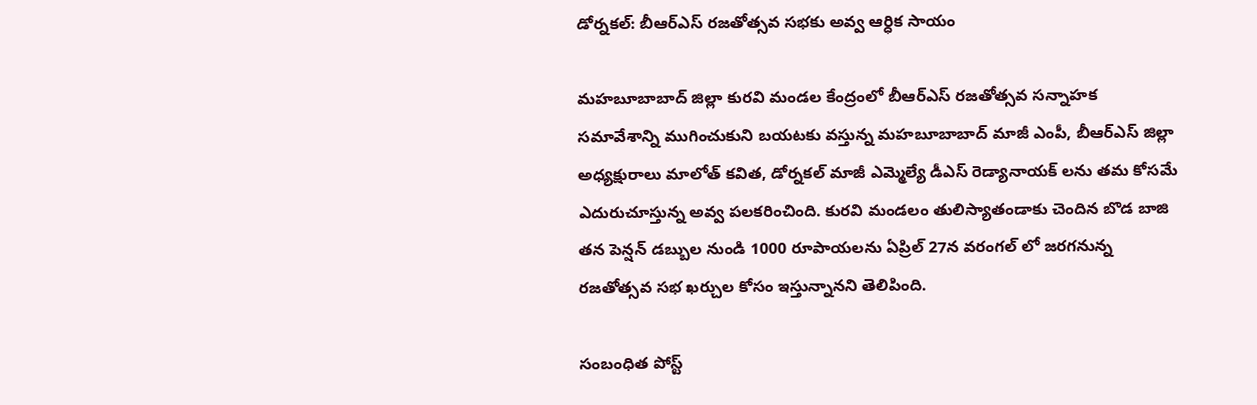డోర్నకల్: బీఆర్ఎస్ రజతోత్సవ సభకు అవ్వ ఆర్ధిక సాయం

మహబూబాబాద్ జిల్లా కురవి మండల కేంద్రంలో బీఆర్ఎస్ రజతోత్సవ సన్నాహక సమావేశాన్ని ముగించుకుని బయటకు వస్తున్న మహబూబాబాద్ మాజీ ఎంపీ, బీఆర్ఎస్ జిల్లా అధ్యక్షురాలు మాలోత్ కవిత, డోర్నకల్ మాజీ ఎమ్మెల్యే డీఎస్ రెడ్యానాయక్ లను తమ కోసమే ఎదురుచూస్తున్న అవ్వ పలకరించింది. కురవి మండలం తులిస్యాతండాకు చెందిన బొడ బాజి తన పెన్షన్ డబ్బుల నుండి 1000 రూపాయలను ఏప్రిల్ 27న వరంగల్ లో జరగనున్న రజతోత్సవ సభ ఖర్చుల కోసం ఇస్తున్నానని తెలిపింది.

సంబంధిత పోస్ట్